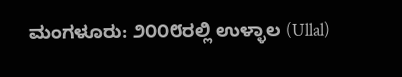ಮಂಗಳೂರು: ೨೦೦೮ರಲ್ಲಿ ಉಳ್ಳಾಲ (Ullal)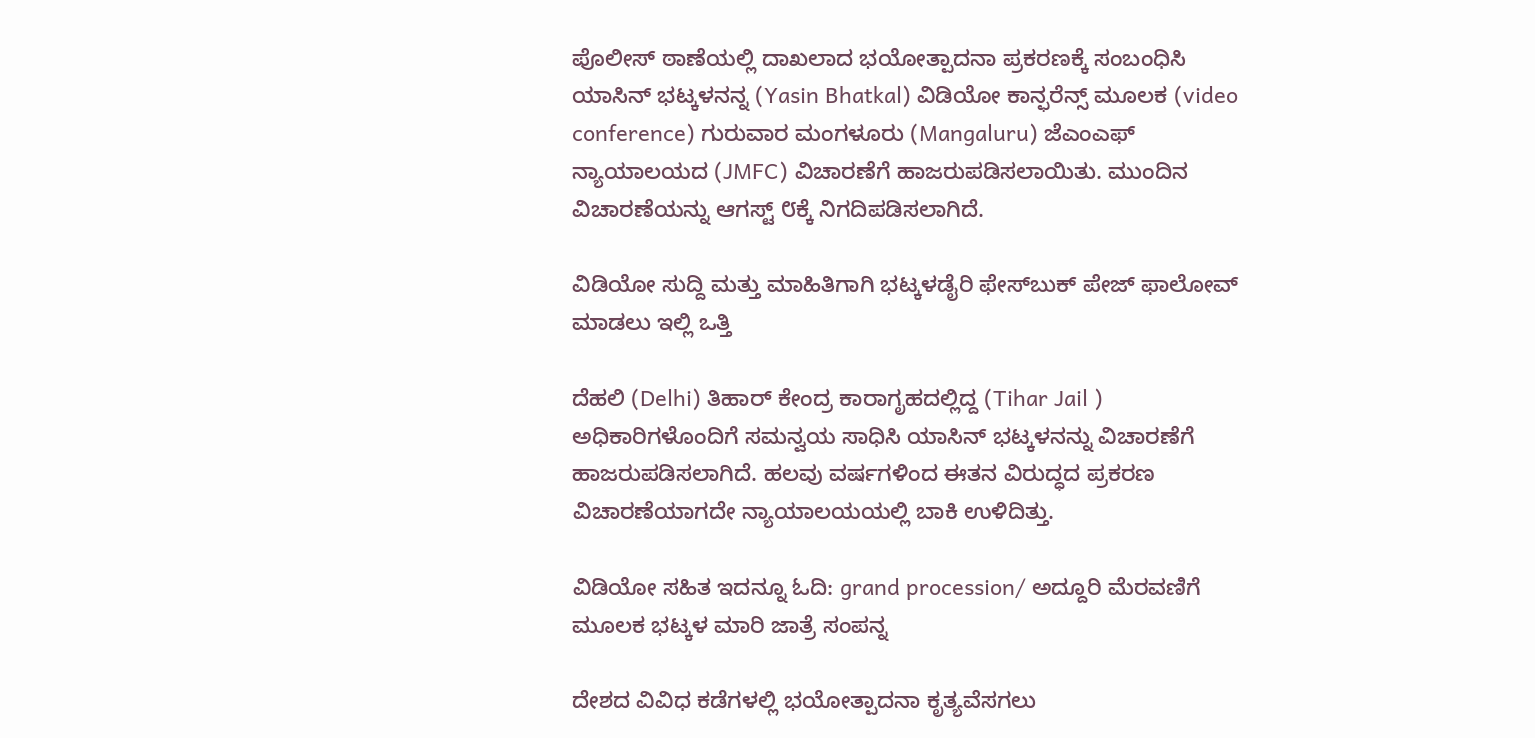ಪೊಲೀಸ್ ಠಾಣೆಯಲ್ಲಿ ದಾಖಲಾದ ಭಯೋತ್ಪಾದನಾ ಪ್ರಕರಣಕ್ಕೆ ಸಂಬಂಧಿಸಿ ಯಾಸಿನ್ ಭಟ್ಕಳನನ್ನ (Yasin Bhatkal) ವಿಡಿಯೋ ಕಾನ್ಫರೆನ್ಸ್ ಮೂಲಕ (video conference) ಗುರುವಾರ ಮಂಗಳೂರು (Mangaluru) ಜೆಎಂಎಫ್  ನ್ಯಾಯಾಲಯದ (JMFC) ವಿಚಾರಣೆಗೆ ಹಾಜರುಪಡಿಸಲಾಯಿತು. ಮುಂದಿನ ವಿಚಾರಣೆಯನ್ನು ಆಗಸ್ಟ್ ೮ಕ್ಕೆ ನಿಗದಿಪಡಿಸಲಾಗಿದೆ.

ವಿಡಿಯೋ ಸುದ್ದಿ ಮತ್ತು ಮಾಹಿತಿಗಾಗಿ ಭಟ್ಕಳಡೈರಿ ಫೇಸ್‌ಬುಕ್‌ ಪೇಜ್ ಫಾಲೋವ್ ಮಾಡಲು ಇಲ್ಲಿ ಒತ್ತಿ

ದೆಹಲಿ (Delhi) ತಿಹಾರ್ ಕೇಂದ್ರ ಕಾರಾಗೃಹದಲ್ಲಿದ್ದ (Tihar Jail ) ಅಧಿಕಾರಿಗಳೊಂದಿಗೆ ಸಮನ್ವಯ ಸಾಧಿಸಿ ಯಾಸಿನ್ ಭಟ್ಕಳನನ್ನು ವಿಚಾರಣೆಗೆ ಹಾಜರುಪಡಿಸಲಾಗಿದೆ. ಹಲವು ವರ್ಷಗಳಿಂದ ಈತನ ವಿರುದ್ಧದ ಪ್ರಕರಣ ವಿಚಾರಣೆಯಾಗದೇ ನ್ಯಾಯಾಲಯಯಲ್ಲಿ ಬಾಕಿ ಉಳಿದಿತ್ತು.

ವಿಡಿಯೋ ಸಹಿತ ಇದನ್ನೂ ಓದಿ: grand procession/ ಅದ್ದೂರಿ ಮೆರವಣಿಗೆ ಮೂಲಕ ಭಟ್ಕಳ ಮಾರಿ ಜಾತ್ರೆ ಸಂಪನ್ನ

ದೇಶದ ವಿವಿಧ ಕಡೆಗಳಲ್ಲಿ ಭಯೋತ್ಪಾದನಾ ಕೃತ್ಯವೆಸಗಲು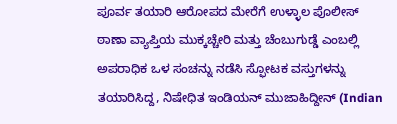ಪೂರ್ವ ತಯಾರಿ ಆರೋಪದ ಮೇರೆಗೆ ಉಳ್ಳಾಲ ಪೊಲೀಸ್ ಠಾಣಾ ವ್ಯಾಪ್ತಿಯ ಮುಕ್ಕಚ್ಚೇರಿ ಮತ್ತು ಚೆಂಬುಗುಡ್ಡೆ ಎಂಬಲ್ಲಿ ಅಪರಾಧಿಕ ಒಳ ಸಂಚನ್ನು ನಡೆಸಿ ಸ್ಫೋಟಕ ವಸ್ತುಗಳನ್ನು ತಯಾರಿಸಿದ್ದ, ನಿಷೇಧಿತ ಇಂಡಿಯನ್ ಮುಜಾಹಿದ್ದೀನ್ (Indian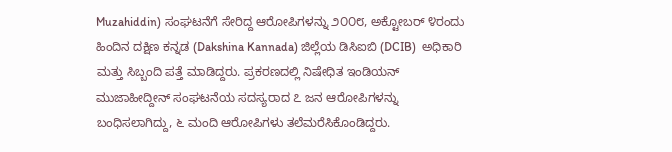Muzahiddin) ಸಂಘಟನೆಗೆ ಸೇರಿದ್ದ ಆರೋಪಿಗಳನ್ನು ೨೦೦೮, ಅಕ್ಟೋಬರ್ ೪ರಂದು ಹಿಂದಿನ ದಕ್ಷಿಣ ಕನ್ನಡ (Dakshina Kannada) ಜಿಲ್ಲೆಯ ಡಿಸಿಐಬಿ (DCIB)  ಅಧಿಕಾರಿ ಮತ್ತು ಸಿಬ್ಬಂದಿ ಪತ್ತೆ ಮಾಡಿದ್ದರು. ಪ್ರಕರಣದಲ್ಲಿ ನಿಷೇಧಿತ ಇಂಡಿಯನ್ ಮುಜಾಹೀದ್ದೀನ್ ಸಂಘಟನೆಯ ಸದಸ್ಯರಾದ ೭ ಜನ ಆರೋಪಿಗಳನ್ನು ಬಂಧಿಸಲಾಗಿದ್ದು, ೬ ಮಂದಿ ಆರೋಪಿಗಳು ತಲೆಮರೆಸಿಕೊಂಡಿದ್ದರು.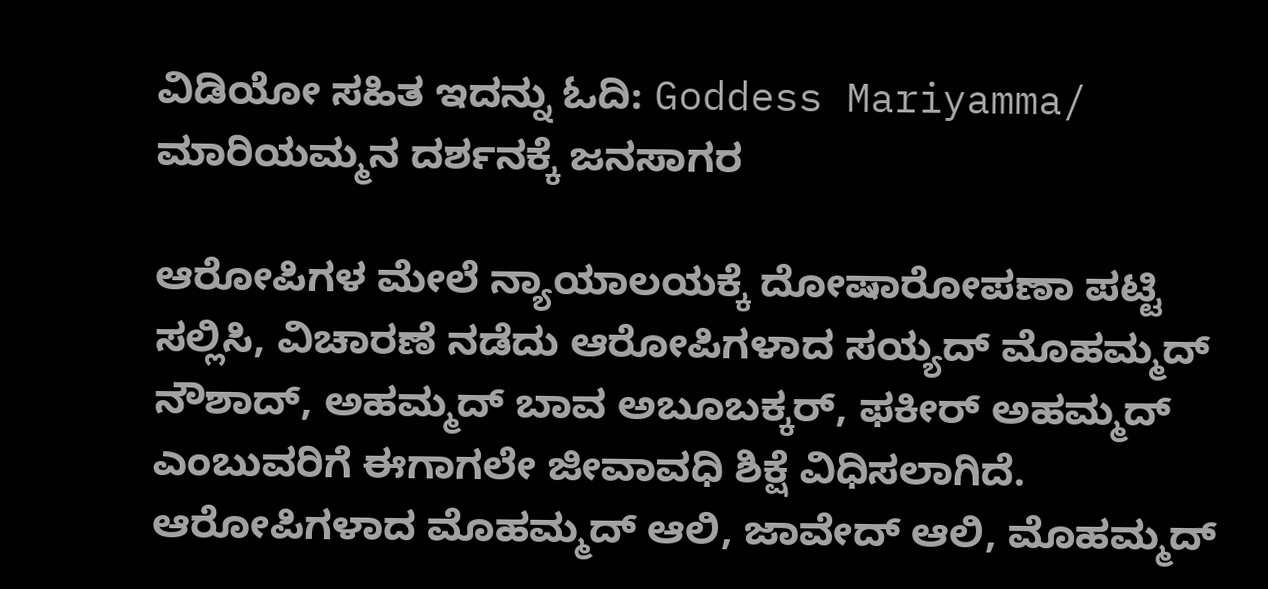ವಿಡಿಯೋ ಸಹಿತ ಇದನ್ನು ಓದಿ: Goddess Mariyamma/ ಮಾರಿಯಮ್ಮನ ದರ್ಶನಕ್ಕೆ ಜನಸಾಗರ

ಆರೋಪಿಗಳ ಮೇಲೆ ನ್ಯಾಯಾಲಯಕ್ಕೆ ದೋಷಾರೋಪಣಾ ಪಟ್ಟಿ ಸಲ್ಲಿಸಿ, ವಿಚಾರಣೆ ನಡೆದು ಆರೋಪಿಗಳಾದ ಸಯ್ಯದ್ ಮೊಹಮ್ಮದ್ ನೌಶಾದ್, ಅಹಮ್ಮದ್ ಬಾವ ಅಬೂಬಕ್ಕರ್, ಫಕೀರ್ ಅಹಮ್ಮದ್ ಎಂಬುವರಿಗೆ ಈಗಾಗಲೇ ಜೀವಾವಧಿ ಶಿಕ್ಷೆ ವಿಧಿಸಲಾಗಿದೆ. ಆರೋಪಿಗಳಾದ ಮೊಹಮ್ಮದ್ ಆಲಿ, ಜಾವೇದ್ ಆಲಿ, ಮೊಹಮ್ಮದ್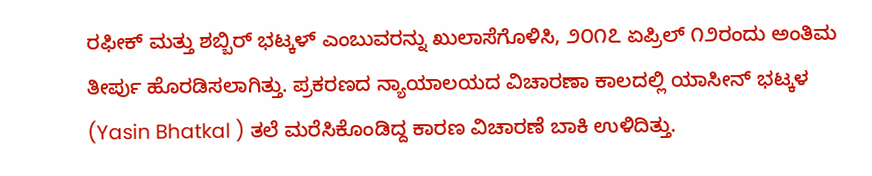ರಫೀಕ್ ಮತ್ತು ಶಬ್ಬಿರ್ ಭಟ್ಕಳ್ ಎಂಬುವರನ್ನು ಖುಲಾಸೆಗೊಳಿಸಿ, ೨೦೧೭ ಏಪ್ರಿಲ್ ೧೨ರಂದು ಅಂತಿಮ ತೀರ್ಪು ಹೊರಡಿಸಲಾಗಿತ್ತು. ಪ್ರಕರಣದ ನ್ಯಾಯಾಲಯದ ವಿಚಾರಣಾ ಕಾಲದಲ್ಲಿ ಯಾಸೀನ್ ಭಟ್ಕಳ (Yasin Bhatkal ) ತಲೆ ಮರೆಸಿಕೊಂಡಿದ್ದ ಕಾರಣ ವಿಚಾರಣೆ ಬಾಕಿ ಉಳಿದಿತ್ತು.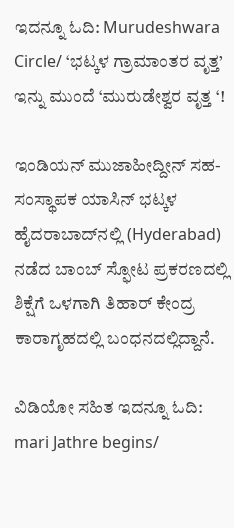ಇದನ್ನೂ ಓದಿ: Murudeshwara Circle/ ‘ಭಟ್ಕಳ ಗ್ರಾಮಾಂತರ ವೃತ್ತ’ ಇನ್ನು ಮುಂದೆ ‘ಮುರುಡೇಶ್ವರ ವೃತ್ತ ‘!

ಇಂಡಿಯನ್ ಮುಜಾಹೀದ್ದೀನ್ ಸಹ-ಸಂಸ್ಥಾಪಕ ಯಾಸಿನ್ ಭಟ್ಕಳ ಹೈದರಾಬಾದ್‌ನಲ್ಲಿ (Hyderabad) ನಡೆದ ಬಾಂಬ್ ಸ್ಫೋಟ ಪ್ರಕರಣದಲ್ಲಿ ಶಿಕ್ಷೆಗೆ ಒಳಗಾಗಿ ತಿಹಾರ್ ಕೇಂದ್ರ ಕಾರಾಗೃಹದಲ್ಲಿ ಬಂಧನದಲ್ಲಿದ್ದಾನೆ.

ವಿಡಿಯೋ ಸಹಿತ ಇದನ್ನೂ ಓದಿ: mari Jathre begins/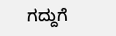ಗದ್ದುಗೆ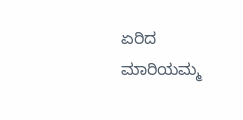ಏರಿದ ಮಾರಿಯಮ್ಮ